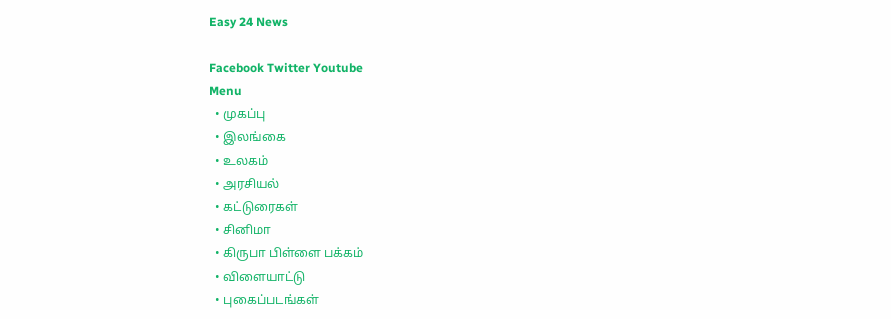Easy 24 News

Facebook Twitter Youtube
Menu
  • முகப்பு
  • இலங்கை
  • உலகம்
  • அரசியல்
  • கட்டுரைகள்
  • சினிமா
  • கிருபா பிள்ளை பக்கம்
  • விளையாட்டு
  • புகைப்படங்கள்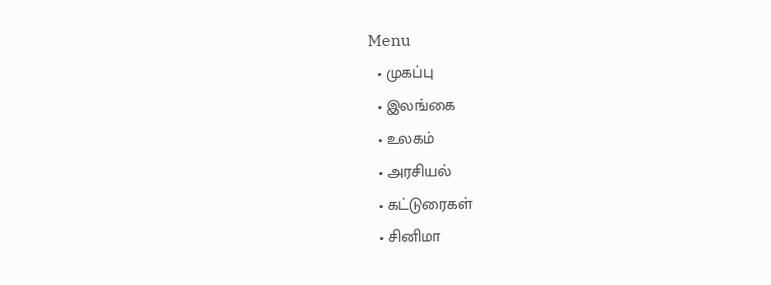Menu
  • முகப்பு
  • இலங்கை
  • உலகம்
  • அரசியல்
  • கட்டுரைகள்
  • சினிமா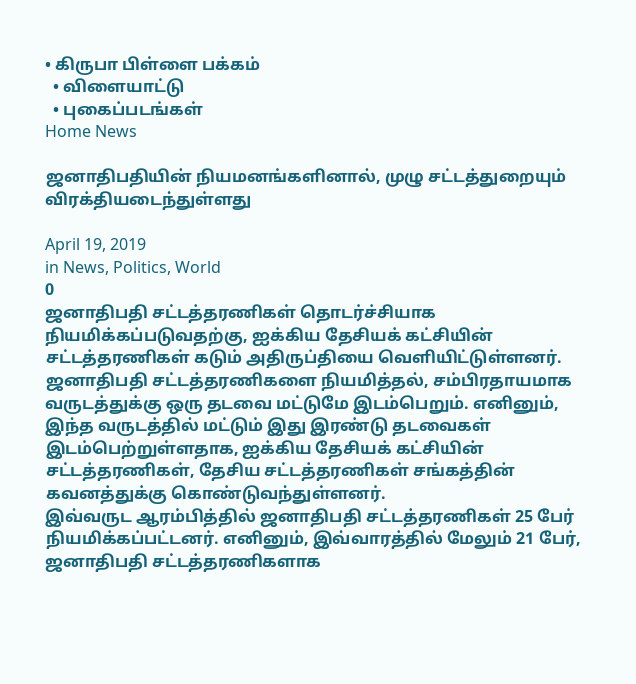• கிருபா பிள்ளை பக்கம்
  • விளையாட்டு
  • புகைப்படங்கள்
Home News

ஜனாதிபதியின் நியமனங்களினால், முழு சட்டத்துறையும் விரக்தியடைந்துள்ளது

April 19, 2019
in News, Politics, World
0
ஜனாதிபதி சட்டத்தரணிகள் தொடர்ச்சியாக நியமிக்கப்படுவதற்கு, ஐக்கிய தேசியக் கட்சியின் சட்டத்தரணிகள் கடும் அதிருப்தியை வெளியிட்டுள்ளனர்.
ஜனாதிபதி சட்டத்தரணிகளை நியமித்தல், சம்பிரதாயமாக வருடத்துக்கு ஒரு தடவை மட்டுமே இடம்பெறும். எனினும், இந்த வருடத்தில் மட்டும் இது இரண்டு தடவைகள் இடம்பெற்றுள்ளதாக, ஐக்கிய தேசியக் கட்சியின் சட்டத்தரணிகள், தேசிய சட்டத்தரணிகள் சங்கத்தின் கவனத்துக்கு கொண்டுவந்துள்ளனர்.
இவ்வருட ஆரம்பித்தில் ஜனாதிபதி சட்டத்தரணிகள் 25 பேர் நியமிக்கப்பட்டனர். எனினும், இவ்வாரத்தில் மேலும் 21 பேர், ஜனாதிபதி சட்டத்தரணிகளாக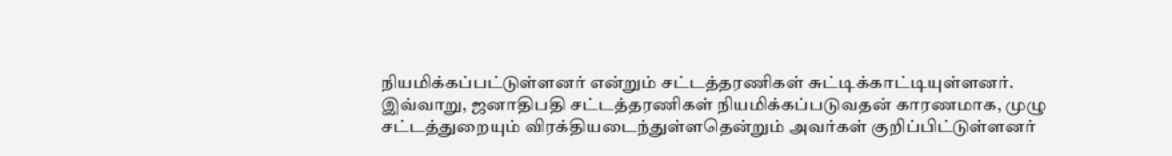நியமிக்கப்பட்டுள்ளனர் என்றும் சட்டத்தரணிகள் சுட்டிக்காட்டியுள்ளனர்.
இவ்வாறு, ஜனாதிபதி சட்டத்தரணிகள் நியமிக்கப்படுவதன் காரணமாக, முழு சட்டத்துறையும் விரக்தியடைந்துள்ளதென்றும் அவர்கள் குறிப்பிட்டுள்ளனர்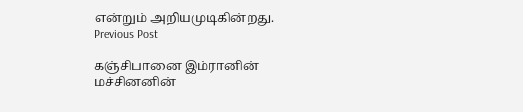என்றும் அறியமுடிகின்றது.
Previous Post

கஞ்சிபானை இம்ரானின் மச்சினனின்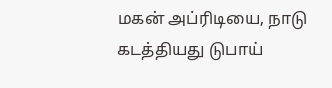மகன் அப்ரிடியை, நாடு கடத்தியது டுபாய்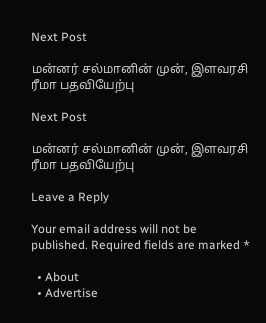Next Post

மன்னர் சல்மானின் முன், இளவரசி ரீமா பதவியேற்பு

Next Post

மன்னர் சல்மானின் முன், இளவரசி ரீமா பதவியேற்பு

Leave a Reply

Your email address will not be published. Required fields are marked *

  • About
  • Advertise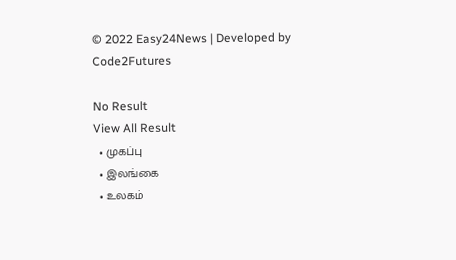© 2022 Easy24News | Developed by Code2Futures

No Result
View All Result
  • முகப்பு
  • இலங்கை
  • உலகம்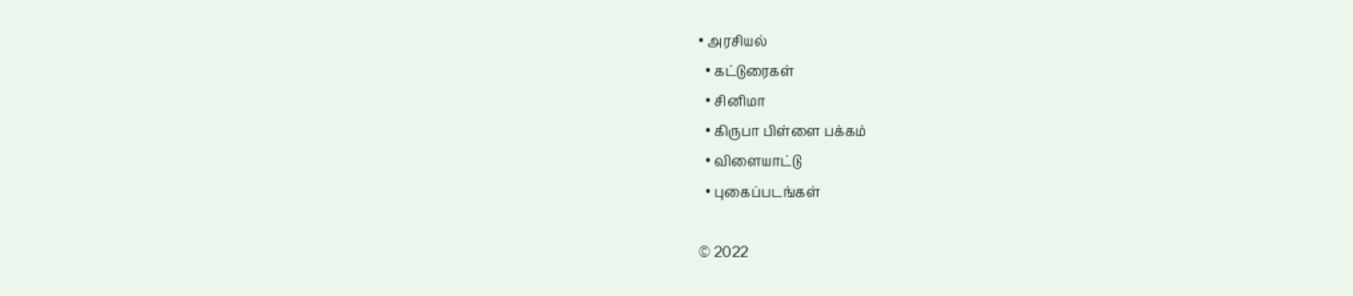• அரசியல்
  • கட்டுரைகள்
  • சினிமா
  • கிருபா பிள்ளை பக்கம்
  • விளையாட்டு
  • புகைப்படங்கள்

© 2022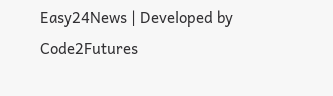Easy24News | Developed by Code2Futures